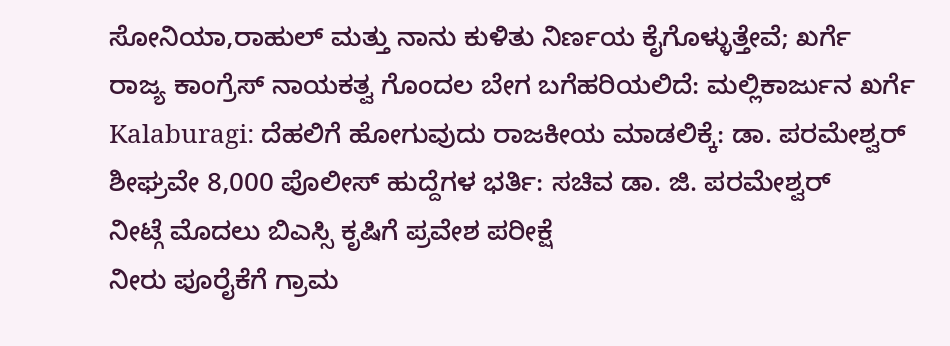ಸೋನಿಯಾ,ರಾಹುಲ್ ಮತ್ತು ನಾನು ಕುಳಿತು ನಿರ್ಣಯ ಕೈಗೊಳ್ಳುತ್ತೇವೆ; ಖರ್ಗೆ
ರಾಜ್ಯ ಕಾಂಗ್ರೆಸ್ ನಾಯಕತ್ವ ಗೊಂದಲ ಬೇಗ ಬಗೆಹರಿಯಲಿದೆ: ಮಲ್ಲಿಕಾರ್ಜುನ ಖರ್ಗೆ
Kalaburagi: ದೆಹಲಿಗೆ ಹೋಗುವುದು ರಾಜಕೀಯ ಮಾಡಲಿಕ್ಕೆ: ಡಾ. ಪರಮೇಶ್ವರ್
ಶೀಘ್ರವೇ 8,000 ಪೊಲೀಸ್ ಹುದ್ದೆಗಳ ಭರ್ತಿ: ಸಚಿವ ಡಾ. ಜಿ. ಪರಮೇಶ್ವರ್
ನೀಟ್ಗೆ ಮೊದಲು ಬಿಎಸ್ಸಿ ಕೃಷಿಗೆ ಪ್ರವೇಶ ಪರೀಕ್ಷೆ
ನೀರು ಪೂರೈಕೆಗೆ ಗ್ರಾಮ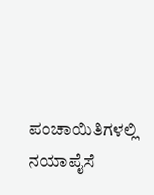ಪಂಚಾಯಿತಿಗಳಲ್ಲಿ ನಯಾಪೈಸೆ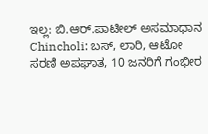ಇಲ್ಲ: ಬಿ.ಆರ್.ಪಾಟೀಲ್ ಅಸಮಾಧಾನ
Chincholi: ಬಸ್, ಲಾರಿ, ಆಟೋ ಸರಣಿ ಅಪಘಾತ, 10 ಜನರಿಗೆ ಗಂಭೀರ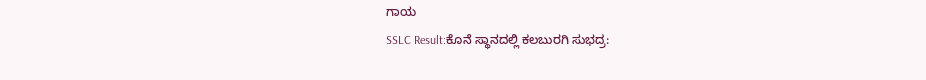ಗಾಯ
SSLC Result:ಕೊನೆ ಸ್ಥಾನದಲ್ಲಿ ಕಲಬುರಗಿ ಸುಭದ್ರ: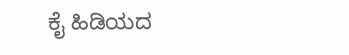ಕೈ ಹಿಡಿಯದ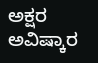ಅಕ್ಷರ ಅವಿಷ್ಕಾರ